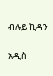ብሉይ ኪዳን

አዲስ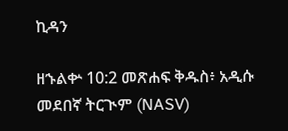ኪዳን

ዘኁልቍ 10:2 መጽሐፍ ቅዱስ፥ አዲሱ መደበኛ ትርጒም (NASV)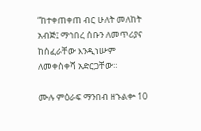“ከተቀጠቀጠ ብር ሁለት መለከት አብጅ፤ ማኅበረ ሰቡን ለመጥሪያና ከሰፈራቸው እንዲነሡም ለመቀስቀሻ አድርጋቸው።

ሙሉ ምዕራፍ ማንበብ ዘኁልቍ 10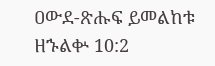ዐውደ-ጽሑፍ ይመልከቱ ዘኁልቍ 10:2